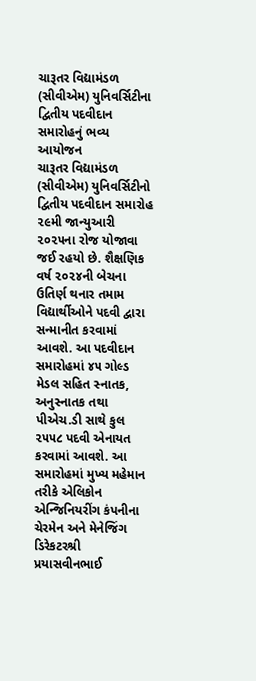ચારૂતર વિદ્યામંડળ (સીવીએમ) યુનિવર્સિટીના દ્વિતીય પદવીદાન સમારોહનું ભવ્ય આયોજન
ચારૂતર વિદ્યામંડળ (સીવીએમ) યુનિવર્સિટીનો દ્વિતીય પદવીદાન સમારોહ ૨૯મી જાન્યુઆરી ૨૦૨૫ના રોજ યોજાવા જઈ રહયો છે. શૈક્ષણિક વર્ષ ૨૦૨૪ની બેચના ઉતિર્ણ થનાર તમામ વિદ્યાર્થીઓને પદવી દ્વારા સન્માનીત કરવામાં આવશે. આ પદવીદાન સમારોહમાં ૪૫ ગોલ્ડ મેડલ સહિત સ્નાતક, અનુસ્નાતક તથા પીએચ.ડી સાથે કુલ ૨૫૫૮ પદવી એનાયત કરવામાં આવશે. આ સમારોહમાં મુખ્ય મહેમાન તરીકે એલિકોન એન્જિનિયરીંગ કંપનીના ચેરમેન અને મેનેજિંગ ડિરેકટરશ્રી પ્રયાસવીનભાઈ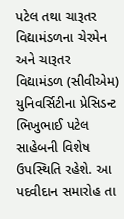પટેલ તથા ચારૂતર વિદ્યામંડળના ચેરમેન અને ચારૂતર વિદ્યામંડળ (સીવીએમ) યુનિવર્સિટીના પ્રેસિડન્ટ ભિખુભાઈ પટેલ સાહેબની વિશેષ ઉપસ્થિતિ રહેશે. આ પદવીદાન સમારોહ તા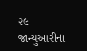૨૯ જાન્યુઆરીના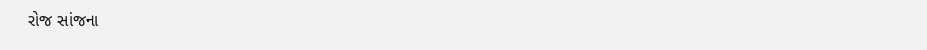રોજ સાંજના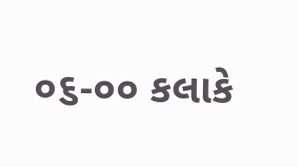૦૬-૦૦ કલાકે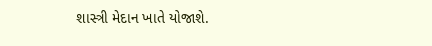શાસ્ત્રી મેદાન ખાતે યોજાશે.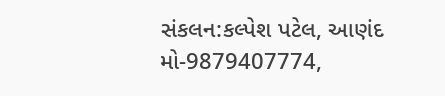સંકલન:કલ્પેશ પટેલ, આણંદ
મો-9879407774,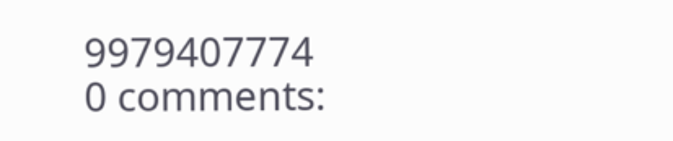9979407774
0 comments: